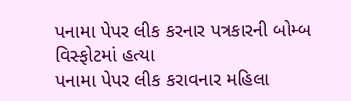પનામા પેપર લીક કરનાર પત્રકારની બોમ્બ વિસ્ફોટમાં હત્યા
પનામા પેપર લીક કરાવનાર મહિલા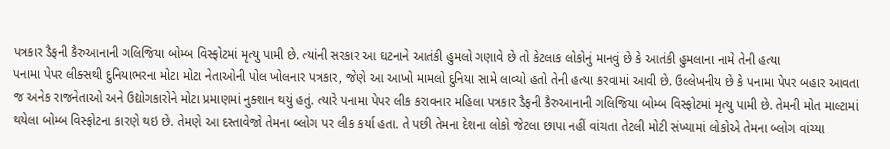પત્રકાર ડૈફની કૈરુઆનાની ગલિજિયા બોમ્બ વિસ્ફોટમાં મૃત્યુ પામી છે. ત્યાંની સરકાર આ ઘટનાને આતંકી હુમલો ગણાવે છે તો કેટલાક લોકોનું માનવું છે કે આતંકી હુમલાના નામે તેની હત્યા
પનામા પેપર લીક્સથી દુનિયાભરના મોટા મોટા નેતાઓની પોલ ખોલનાર પત્રકાર, જેણે આ આખો મામલો દુનિયા સામે લાવ્યો હતો તેની હત્યા કરવામાં આવી છે. ઉલ્લેખનીય છે કે પનામા પેપર બહાર આવતા જ અનેક રાજનેતાઓ અને ઉદ્યોગકારોને મોટા પ્રમાણમાં નુક્શાન થયું હતું. ત્યારે પનામા પેપર લીક કરાવનાર મહિલા પત્રકાર ડૈફની કૈરુઆનાની ગલિજિયા બોમ્બ વિસ્ફોટમાં મૃત્યુ પામી છે. તેમની મોત માલ્ટામાં થયેલા બોમ્બ વિસ્ફોટના કારણે થઇ છે. તેમણે આ દસ્તાવેજો તેમના બ્લોગ પર લીક કર્યા હતા. તે પછી તેમના દેશના લોકો જેટલા છાપા નહીં વાંચતા તેટલી મોટી સંખ્યામાં લોકોએ તેમના બ્લોગ વાંચ્યા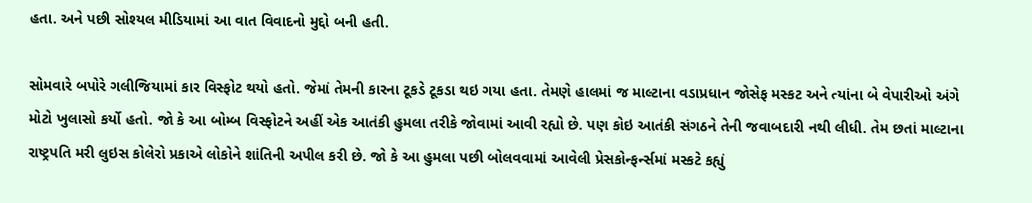હતા. અને પછી સોશ્યલ મીડિયામાં આ વાત વિવાદનો મુદ્દો બની હતી.

સોમવારે બપોરે ગલીજિયામાં કાર વિસ્ફોટ થયો હતો. જેમાં તેમની કારના ટૂકડે ટૂકડા થઇ ગયા હતા. તેમણે હાલમાં જ માલ્ટાના વડાપ્રધાન જોસેફ મસ્કટ અને ત્યાંના બે વેપારીઓ અંગે મોટો ખુલાસો કર્યો હતો. જો કે આ બોમ્બ વિસ્ફોટને અહીં એક આતંકી હુમલા તરીકે જોવામાં આવી રહ્યો છે. પણ કોઇ આતંકી સંગઠને તેની જવાબદારી નથી લીધી. તેમ છતાં માલ્ટાના રાષ્ટ્રપતિ મરી લુઇસ કોલેરો પ્રકાએ લોકોને શાંતિની અપીલ કરી છે. જો કે આ હુમલા પછી બોલવવામાં આવેલી પ્રેસકોન્ફર્ન્સમાં મસ્કટે કહ્યું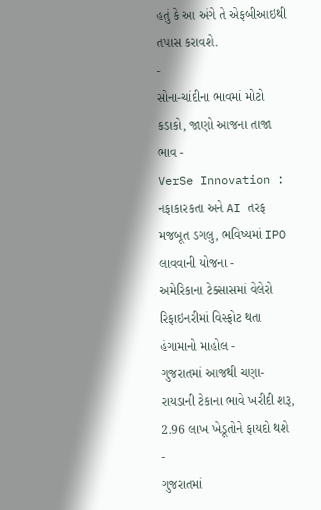હતું કે આ અંગે તે એફબીઆઇથી તપાસ કરાવશે.
-
સોના-ચાંદીના ભાવમાં મોટો કડાકો, જાણો આજના તાજા ભાવ -
VerSe Innovation : નફાકારકતા અને AI તરફ મજબૂત ડગલુ, ભવિષ્યમાં IPO લાવવાની યોજના -
અમેરિકાના ટેક્સાસમાં વેલેરો રિફાઇનરીમાં વિસ્ફોટ થતા હંગામાનો માહોલ -
ગુજરાતમાં આજથી ચણા-રાયડાની ટેકાના ભાવે ખરીદી શરૂ, 2.96 લાખ ખેડૂતોને ફાયદો થશે -
ગુજરાતમાં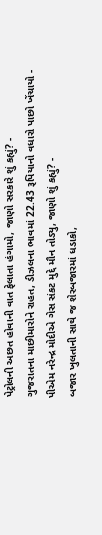પેટ્રોલની અછત હોવાની વાત ફેલાતા હંગામો, જાણો સરકારે શું કહ્યું? -
ગુજરાતના માછીમારોને રાહત, ડીઝલના ભાવમાં 22.43 રૂપિયાનો વધારો પાછો ખેંચાયો -
પીએમ નરેન્દ્ર મોદીએ ગેસ સંકટ મુદ્દે મૌન તોડ્યુ, જાણો શું કહ્યું? -
બજાર ખુલતાની સાથે જ શેરબજારમાં ધડાકો,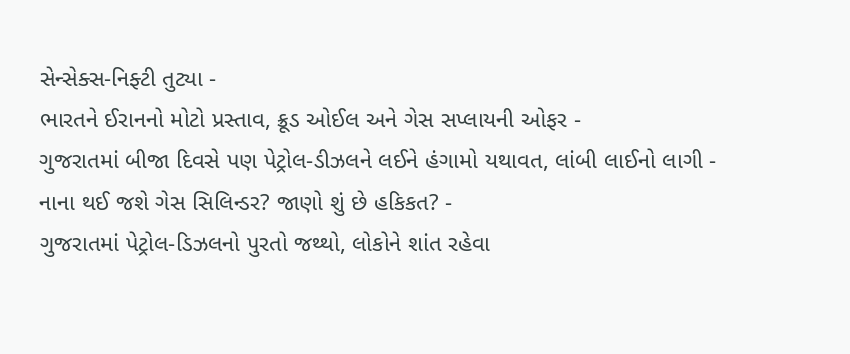સેન્સેક્સ-નિફ્ટી તુટ્યા -
ભારતને ઈરાનનો મોટો પ્રસ્તાવ, ક્રૂડ ઓઈલ અને ગેસ સપ્લાયની ઓફર -
ગુજરાતમાં બીજા દિવસે પણ પેટ્રોલ-ડીઝલને લઈને હંગામો યથાવત, લાંબી લાઈનો લાગી -
નાના થઈ જશે ગેસ સિલિન્ડર? જાણો શું છે હકિકત? -
ગુજરાતમાં પેટ્રોલ-ડિઝલનો પુરતો જથ્થો, લોકોને શાંત રહેવા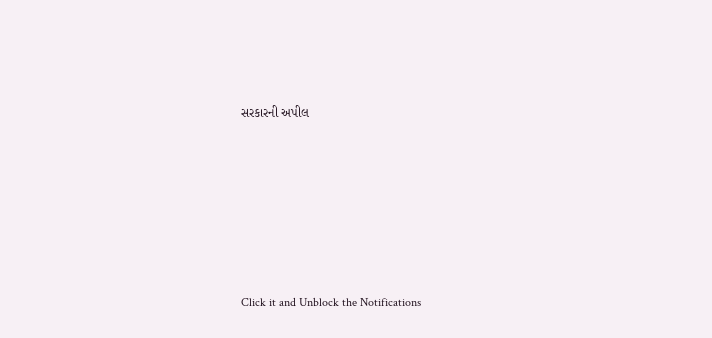સરકારની અપીલ








Click it and Unblock the Notifications